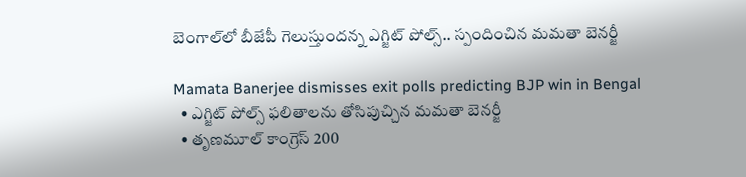బెంగాల్‌లో బీజేపీ గెలుస్తుందన్న ఎగ్జిట్ పోల్స్.. స్పందించిన మమతా బెనర్జీ

Mamata Banerjee dismisses exit polls predicting BJP win in Bengal
  • ఎగ్జిట్ పోల్స్ ఫలితాలను తోసిపుచ్చిన మమతా బెనర్జీ
  • తృణమూల్ కాంగ్రెస్ 200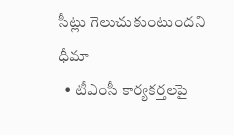సీట్లు గెలుచుకుంటుందని ధీమా
  • టీఎంసీ కార్యకర్తలపై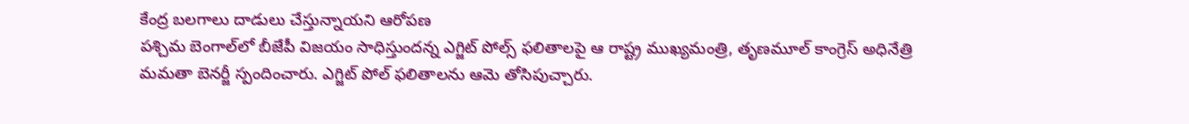కేంద్ర బలగాలు దాడులు చేస్తున్నాయని ఆరోపణ
పశ్చిమ బెంగాల్‌లో బీజేపీ విజయం సాధిస్తుందన్న ఎగ్జిట్ పోల్స్ ఫలితాలపై ఆ రాష్ట్ర ముఖ్యమంత్రి, తృణమూల్ కాంగ్రెస్ అధినేత్రి మమతా బెనర్జీ స్పందించారు. ఎగ్జిట్ పోల్ ఫలితాలను ఆమె తోసిపుచ్చారు.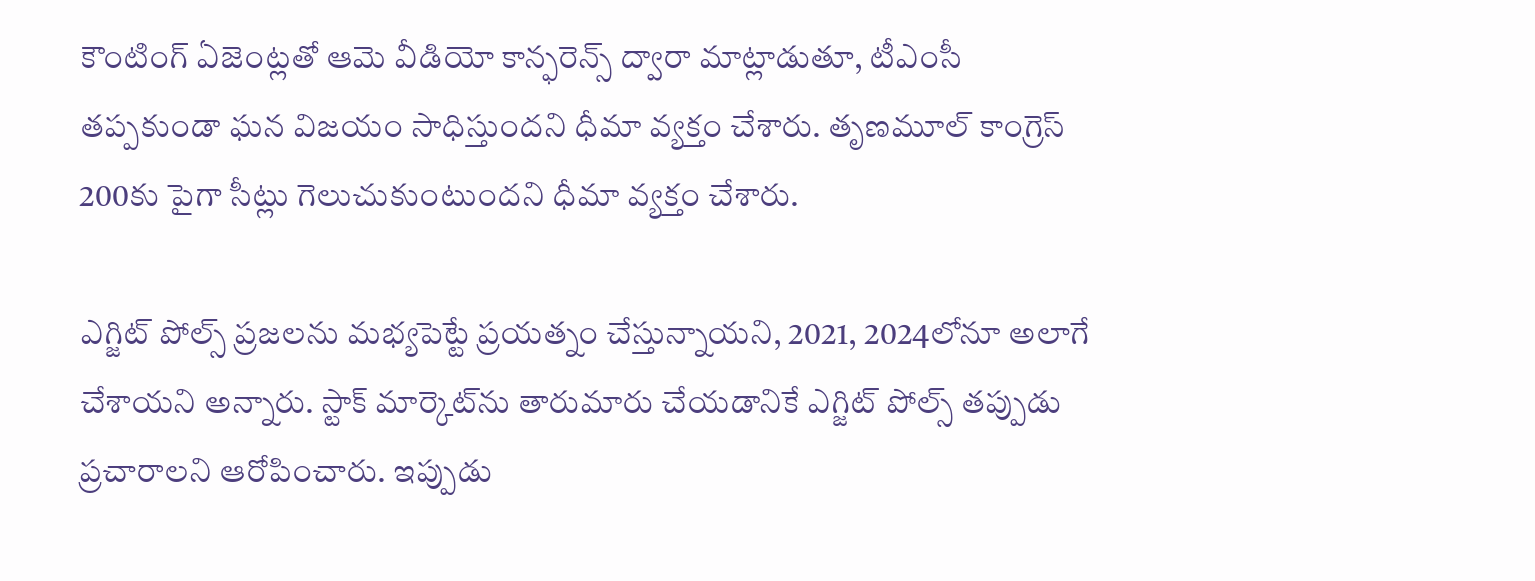కౌంటింగ్ ఏజెంట్లతో ఆమె వీడియో కాన్ఫరెన్స్ ద్వారా మాట్లాడుతూ, టీఎంసీ తప్పకుండా ఘన విజయం సాధిస్తుందని ధీమా వ్యక్తం చేశారు. తృణమూల్ కాంగ్రెస్ 200కు పైగా సీట్లు గెలుచుకుంటుందని ధీమా వ్యక్తం చేశారు.

ఎగ్జిట్ పోల్స్ ప్రజలను మభ్యపెట్టే ప్రయత్నం చేస్తున్నాయని, 2021, 2024లోనూ అలాగే చేశాయని అన్నారు. స్టాక్ మార్కెట్‌ను తారుమారు చేయడానికే ఎగ్జిట్ పోల్స్ తప్పుడు ప్రచారాలని ఆరోపించారు. ఇప్పుడు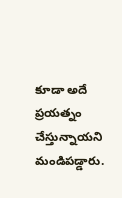కూడా అదే ప్రయత్నం చేస్తున్నాయని మండిపడ్డారు.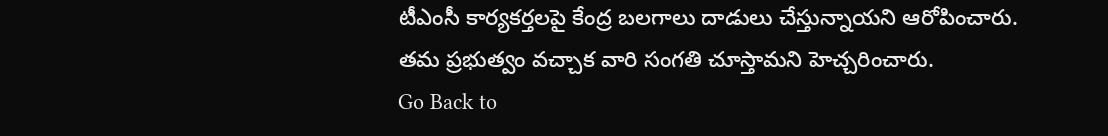టీఎంసీ కార్యకర్తలపై కేంద్ర బలగాలు దాడులు చేస్తున్నాయని ఆరోపించారు. తమ ప్రభుత్వం వచ్చాక వారి సంగతి చూస్తామని హెచ్చరించారు.
Go Back to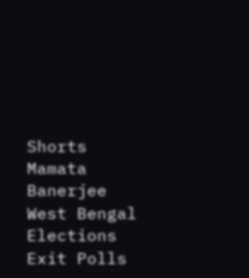Shorts
Mamata Banerjee
West Bengal Elections
Exit Polls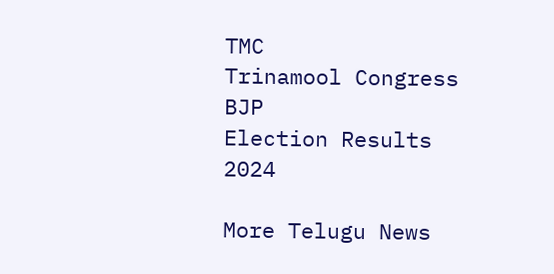TMC
Trinamool Congress
BJP
Election Results 2024

More Telugu News